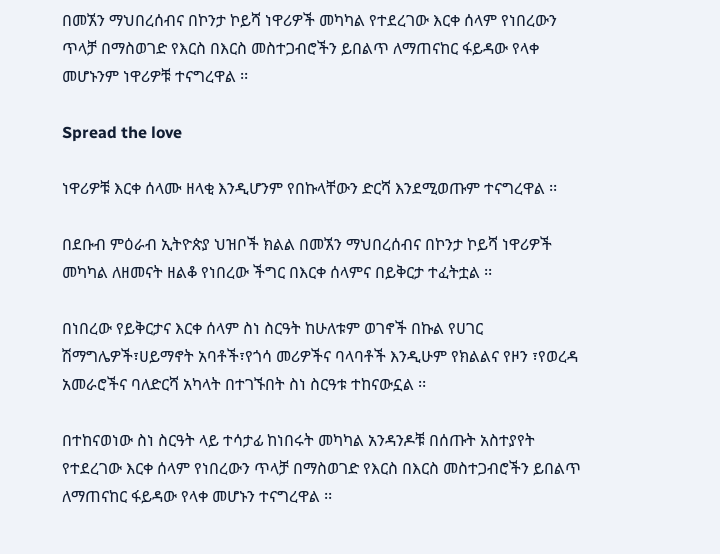በመኧን ማህበረሰብና በኮንታ ኮይሻ ነዋሪዎች መካካል የተደረገው እርቀ ሰላም የነበረውን ጥላቻ በማስወገድ የእርስ በእርስ መስተጋብሮችን ይበልጥ ለማጠናከር ፋይዳው የላቀ መሆኑንም ነዋሪዎቹ ተናግረዋል ፡፡

Spread the love

ነዋሪዎቹ እርቀ ሰላሙ ዘላቂ እንዲሆንም የበኩላቸውን ድርሻ እንደሚወጡም ተናግረዋል ፡፡

በደቡብ ምዕራብ ኢትዮጵያ ህዝቦች ክልል በመኧን ማህበረሰብና በኮንታ ኮይሻ ነዋሪዎች መካካል ለዘመናት ዘልቆ የነበረው ችግር በእርቀ ሰላምና በይቅርታ ተፈትቷል ፡፡

በነበረው የይቅርታና እርቀ ሰላም ስነ ስርዓት ከሁለቱም ወገኖች በኩል የሀገር ሽማግሌዎች፣ሀይማኖት አባቶች፣የጎሳ መሪዎችና ባላባቶች እንዲሁም የክልልና የዞን ፣የወረዳ አመራሮችና ባለድርሻ አካላት በተገኙበት ስነ ስርዓቱ ተከናውኗል ፡፡

በተከናወነው ስነ ስርዓት ላይ ተሳታፊ ከነበሩት መካካል አንዳንዶቹ በሰጡት አስተያየት የተደረገው እርቀ ሰላም የነበረውን ጥላቻ በማስወገድ የእርስ በእርስ መስተጋብሮችን ይበልጥ ለማጠናከር ፋይዳው የላቀ መሆኑን ተናግረዋል ፡፡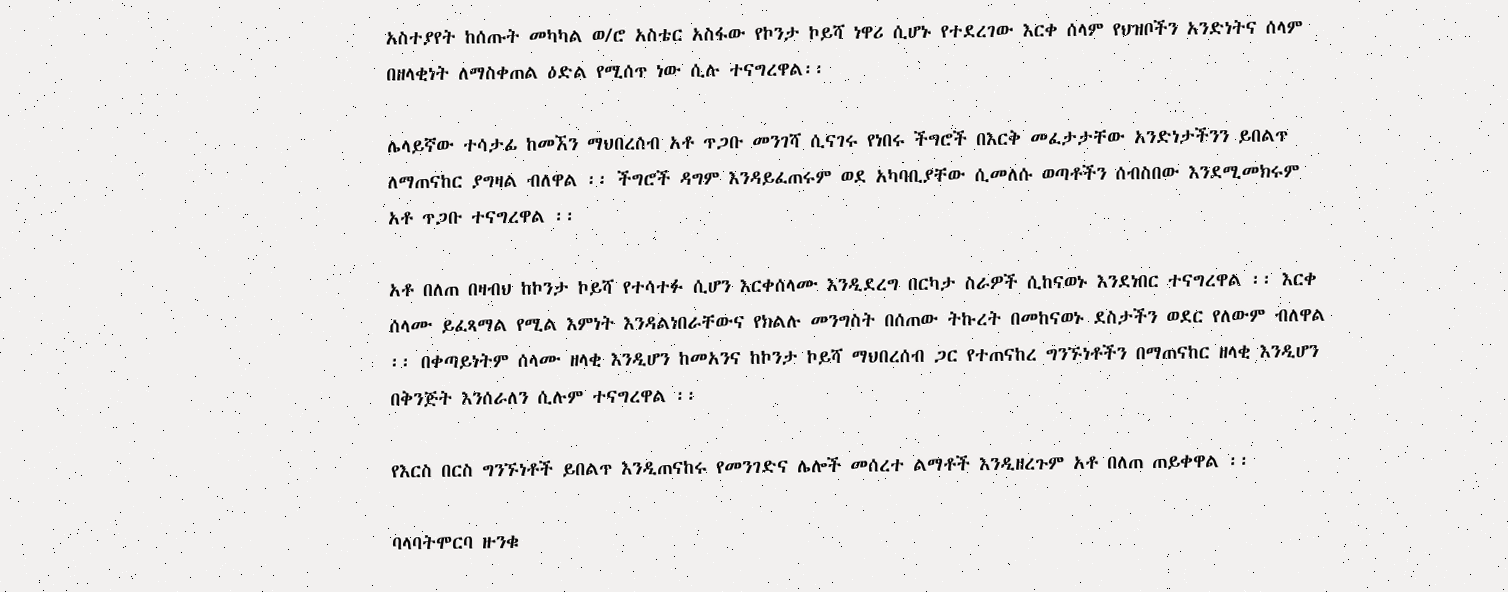አስተያየት ከሰጡት መካካል ወ/ሮ አስቴር አስፋው የኮንታ ኮይሻ ነዋሪ ሲሆኑ የተደረገው እርቀ ሰላም የህዝቦችን አንድነትና ሰላም በዘላቂነት ለማስቀጠል ዕድል የሚሰጥ ነው ሲሉ ተናግረዋል፡፡

ሌላይኛው ተሳታፊ ከመኧን ማህበረሰብ አቶ ጥጋቡ መንገሻ ሲናገሩ የነበሩ ችግሮች በእርቅ መፈታታቸው አንድነታችንን ይበልጥ ለማጠናከር ያግዛል ብለዋል ፡፡ ችግሮች ዳግም እንዳይፈጠሩም ወደ አካባቢያቸው ሲመለሱ ወጣቶችን ሰብስበው እንደሚመክሩም አቶ ጥጋቡ ተናግረዋል ፡፡

አቶ በለጠ በዛብህ ከኮንታ ኮይሻ የተሳተፉ ሲሆን እርቀሰላሙ እንዲደረግ በርካታ ስራዎች ሲከናወኑ እንደነበር ተናግረዋል ፡፡ እርቀ ሰላሙ ይፈጻማል የሚል እምነት እንዳልነበራቸውና የክልሉ መንግስት በሰጠው ትኩረት በመከናወኑ ደስታችን ወደር የለውም ብለዋል ፡፡ በቀጣይነትም ሰላሙ ዘላቂ እንዲሆን ከመአንና ከኮንታ ኮይሻ ማህበረሰብ ጋር የተጠናከረ ግንኙነቶችን በማጠናከር ዘላቂ እንዲሆን በቅንጅት እንሰራለን ሲሉም ተናግረዋል ፡፡

የእርስ በርስ ግንኙነቶች ይበልጥ እንዲጠናከሩ የመንገድና ሌሎች መሰረተ ልማቶች እንዲዘረጉም አቶ በለጠ ጠይቀዋል ፡፡

ባላባትሞርባ ዙንቁ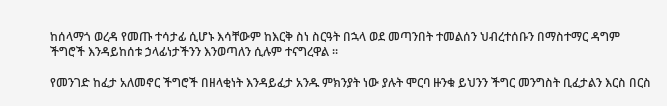ከሰላማጎ ወረዳ የመጡ ተሳታፊ ሲሆኑ እሳቸውም ከእርቅ ስነ ስርዓት በኋላ ወደ መጣንበት ተመልሰን ህብረተሰቡን በማስተማር ዳግም ችግሮች እንዳይከሰቱ ኃላፊነታችንን እንወጣለን ሲሉም ተናግረዋል ፡፡

የመንገድ ከፈታ አለመኖር ችግሮች በዘላቂነት እንዳይፈታ አንዱ ምክንያት ነው ያሉት ሞርባ ዙንቁ ይህንን ችግር መንግስት ቢፈታልን እርስ በርስ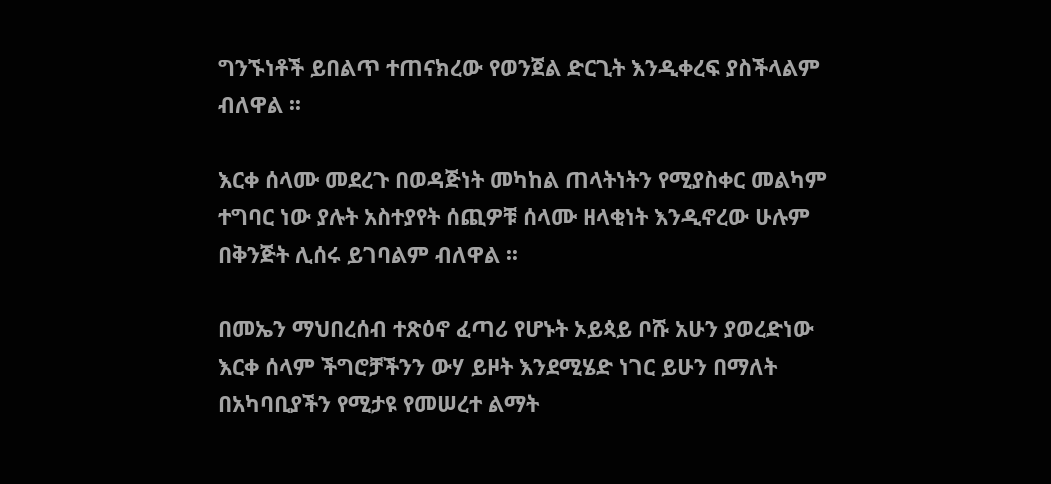ግንኙነቶች ይበልጥ ተጠናክረው የወንጀል ድርጊት እንዲቀረፍ ያስችላልም ብለዋል ፡፡

እርቀ ሰላሙ መደረጉ በወዳጅነት መካከል ጠላትነትን የሚያስቀር መልካም ተግባር ነው ያሉት አስተያየት ሰጪዎቹ ሰላሙ ዘላቂነት እንዲኖረው ሁሉም በቅንጅት ሊሰሩ ይገባልም ብለዋል ፡፡

በመኤን ማህበረሰብ ተጽዕኖ ፈጣሪ የሆኑት ኦይጳይ ቦሹ አሁን ያወረድነው እርቀ ሰላም ችግሮቻችንን ውሃ ይዞት እንደሚሄድ ነገር ይሁን በማለት በአካባቢያችን የሚታዩ የመሠረተ ልማት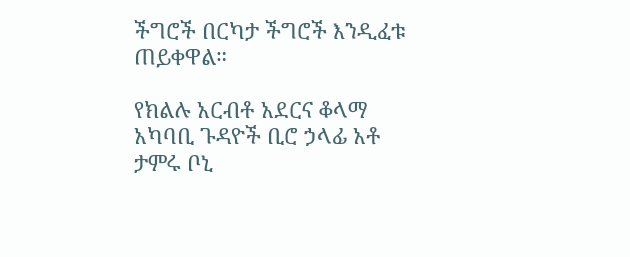ችግሮች በርካታ ችግሮች እንዲፈቱ ጠይቀዋል።

የክልሉ አርብቶ አደርና ቆላማ አካባቢ ጉዳዮች ቢሮ ኃላፊ አቶ ታምሩ ቦኒ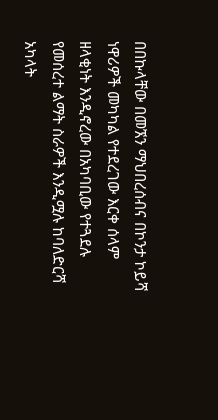በበኩላቸው በመኧን ማህበረሰብና በኮንታ ኮይሻ ነዋሪዎች መካካል የተደረገው እርቀ ሰላም ዘላቂነት እንዲኖረው በአካባቢው የተጓደሉ የመሰረተ ልማት ስራዎች እንዲሟሉ ከባለድርሻ አካላት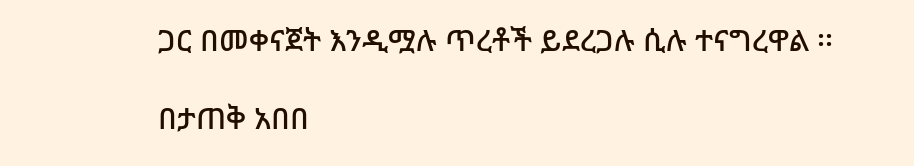ጋር በመቀናጀት እንዲሟሉ ጥረቶች ይደረጋሉ ሲሉ ተናግረዋል ፡፡

በታጠቅ አበበ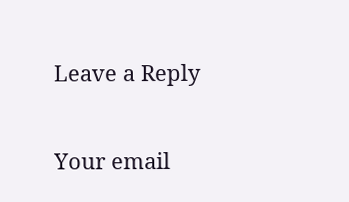Leave a Reply

Your email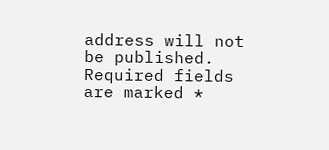address will not be published. Required fields are marked *